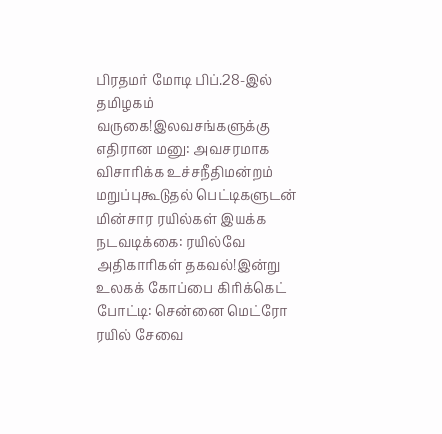பிரதமர் மோடி பிப்.28-இல் தமிழகம் வருகை!இலவசங்களுக்கு எதிரான மனு: அவசரமாக விசாரிக்க உச்சநீதிமன்றம் மறுப்புகூடுதல் பெட்டிகளுடன் மின்சார ரயில்கள் இயக்க நடவடிக்கை: ரயில்வே அதிகாரிகள் தகவல்!இன்று உலகக் கோப்பை கிரிக்கெட் போட்டி: சென்னை மெட்ரோ ரயில் சேவை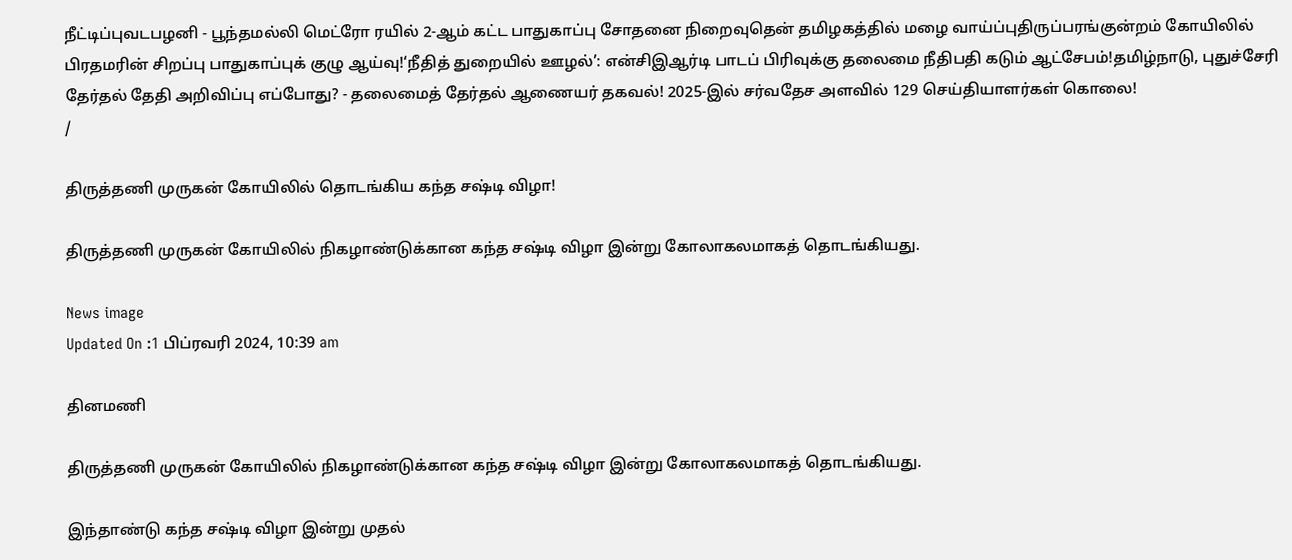நீட்டிப்புவடபழனி - பூந்தமல்லி மெட்ரோ ரயில் 2-ஆம் கட்ட பாதுகாப்பு சோதனை நிறைவுதென் தமிழகத்தில் மழை வாய்ப்புதிருப்பரங்குன்றம் கோயிலில் பிரதமரின் சிறப்பு பாதுகாப்புக் குழு ஆய்வு!‘நீதித் துறையில் ஊழல்’: என்சிஇஆர்டி பாடப் பிரிவுக்கு தலைமை நீதிபதி கடும் ஆட்சேபம்!தமிழ்நாடு, புதுச்சேரி தேர்தல் தேதி அறிவிப்பு எப்போது? - தலைமைத் தேர்தல் ஆணையர் தகவல்! 2025-இல் சர்வதேச அளவில் 129 செய்தியாளர்கள் கொலை!
/

திருத்தணி முருகன் கோயிலில் தொடங்கிய கந்த சஷ்டி விழா!

திருத்தணி முருகன் கோயிலில் நிகழாண்டுக்கான கந்த சஷ்டி விழா இன்று கோலாகலமாகத் தொடங்கியது.

News image
Updated On :1 பிப்ரவரி 2024, 10:39 am

தினமணி

திருத்தணி முருகன் கோயிலில் நிகழாண்டுக்கான கந்த சஷ்டி விழா இன்று கோலாகலமாகத் தொடங்கியது.

இந்தாண்டு கந்த சஷ்டி விழா இன்று முதல்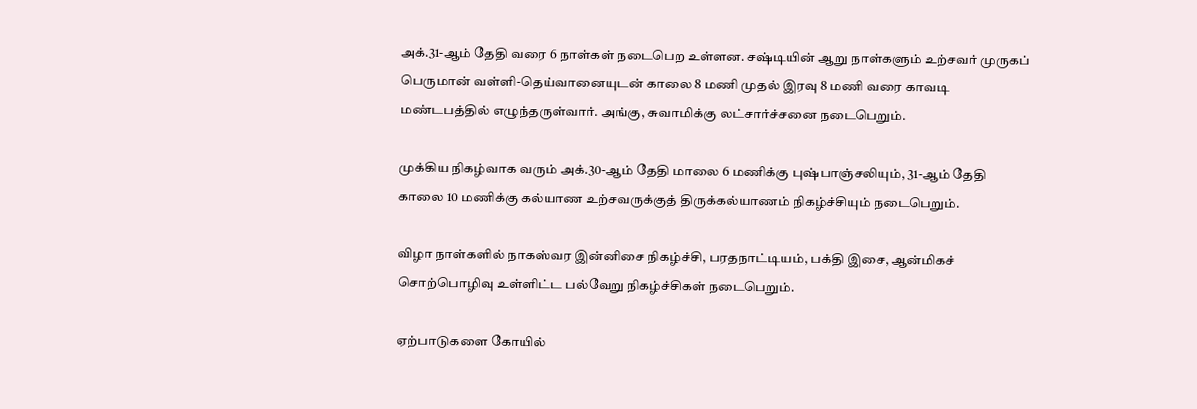அக்.31-ஆம் தேதி வரை 6 நாள்கள் நடைபெற உள்ளன. சஷ்டியின் ஆறு நாள்களும் உற்சவர் முருகப் பெருமான் வள்ளி-தெய்வானையுடன் காலை 8 மணி முதல் இரவு 8 மணி வரை காவடி மண்டபத்தில் எழுந்தருள்வார். அங்கு, சுவாமிக்கு லட்சார்ச்சனை நடைபெறும்.

முக்கிய நிகழ்வாக வரும் அக்.30-ஆம் தேதி மாலை 6 மணிக்கு புஷ்பாஞ்சலியும், 31-ஆம் தேதி காலை 10 மணிக்கு கல்யாண உற்சவருக்குத் திருக்கல்யாணம் நிகழ்ச்சியும் நடைபெறும்.

விழா நாள்களில் நாகஸ்வர இன்னிசை நிகழ்ச்சி, பரதநாட்டியம், பக்தி இசை, ஆன்மிகச் சொற்பொழிவு உள்ளிட்ட பல்வேறு நிகழ்ச்சிகள் நடைபெறும்.

ஏற்பாடுகளை கோயில்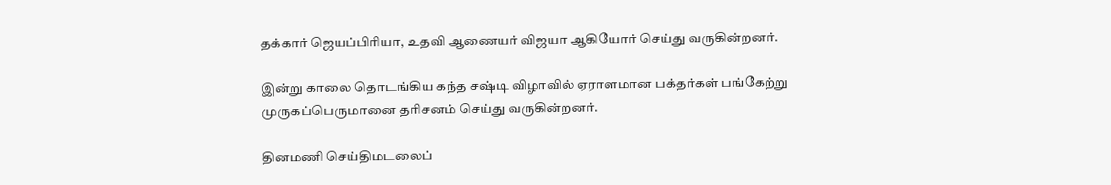தக்கார் ஜெயப்பிரியா, உதவி ஆணையர் விஜயா ஆகியோர் செய்து வருகின்றனர்.

இன்று காலை தொடங்கிய கந்த சஷ்டி விழாவில் ஏராளமான பக்தர்கள் பங்கேற்று முருகப்பெருமானை தரிசனம் செய்து வருகின்றனர்.

தினமணி செய்திமடலைப்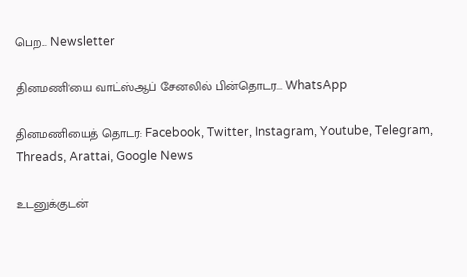பெற... Newsletter

தினமணி'யை வாட்ஸ்ஆப் சேனலில் பின்தொடர... WhatsApp

தினமணியைத் தொடர: Facebook, Twitter, Instagram, Youtube, Telegram, Threads, Arattai, Google News

உடனுக்குடன்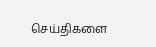செய்திகளை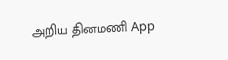அறிய தினமணி App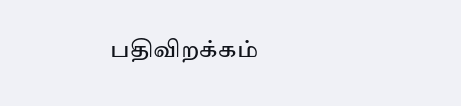பதிவிறக்கம்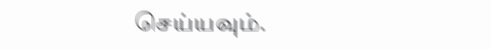செய்யவும்.